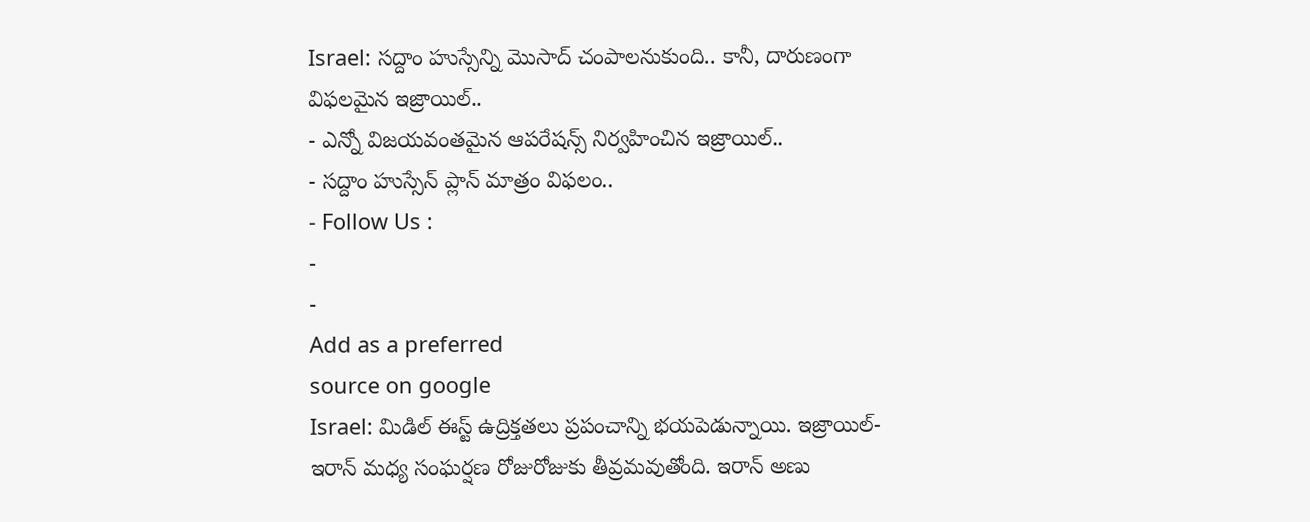Israel: సద్దాం హుస్సేన్ని మొసాద్ చంపాలనుకుంది.. కానీ, దారుణంగా విఫలమైన ఇజ్రాయిల్..
- ఎన్నో విజయవంతమైన ఆపరేషన్స్ నిర్వహించిన ఇజ్రాయిల్..
- సద్దాం హుస్సేన్ ప్లాన్ మాత్రం విఫలం..
- Follow Us :
-
-
Add as a preferred
source on google
Israel: మిడిల్ ఈస్ట్ ఉద్రిక్తతలు ప్రపంచాన్ని భయపెడున్నాయి. ఇజ్రాయిల్-ఇరాన్ మధ్య సంఘర్షణ రోజురోజుకు తీవ్రమవుతోంది. ఇరాన్ అణు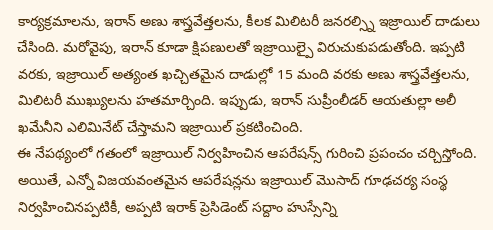కార్యక్రమాలను, ఇరాన్ అణు శాస్త్రవేత్తలను, కీలక మిలిటరీ జనరల్స్ని ఇజ్రాయిల్ దాడులు చేసింది. మరోవైపు, ఇరాన్ కూడా క్షిపణులతో ఇజ్రాయిల్పై విరుచుకుపడుతోంది. ఇప్పటి వరకు, ఇజ్రాయిల్ అత్యంత ఖచ్చితమైన దాడుల్లో 15 మంది వరకు అణు శాస్త్రవేత్తలను, మిలిటరీ ముఖ్యులను హతమార్చింది. ఇప్పుడు, ఇరాన్ సుప్రీంలీడర్ ఆయతుల్లా అలీ ఖమేనీని ఎలిమినేట్ చేస్తామని ఇజ్రాయిల్ ప్రకటించింది.
ఈ నేపథ్యంలో గతంలో ఇజ్రాయిల్ నిర్వహించిన ఆపరేషన్స్ గురించి ప్రపంచం చర్చిస్తోంది. అయితే, ఎన్నో విజయవంతమైన ఆపరేషన్లను ఇజ్రాయిల్ మొసాద్ గూఢచర్య సంస్థ నిర్వహించినప్పటికీ, అప్పటి ఇరాక్ ప్రెసిడెంట్ సద్దాం హుస్సేన్ని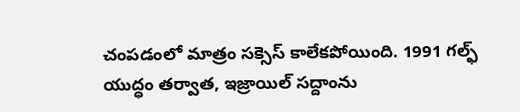చంపడంలో మాత్రం సక్సెస్ కాలేకపోయింది. 1991 గల్ఫ్ యుద్ధం తర్వాత, ఇజ్రాయిల్ సద్దాంను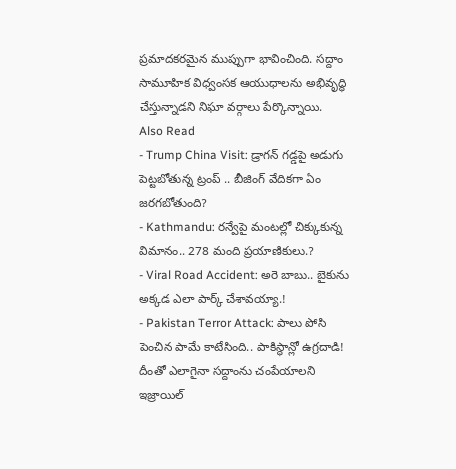ప్రమాదకరమైన ముప్పుగా భావించింది. సద్దాం సామూహిక విధ్వంసక ఆయుధాలను అభివృద్ధి చేస్తున్నాడని నిఘా వర్గాలు పేర్కొన్నాయి.
Also Read
- Trump China Visit: డ్రాగన్ గడ్డపై అడుగు పెట్టబోతున్న ట్రంప్ .. బీజింగ్ వేదికగా ఏం జరగబోతుంది?
- Kathmandu: రన్వేపై మంటల్లో చిక్కుకున్న విమానం.. 278 మంది ప్రయాణికులు.?
- Viral Road Accident: అరె బాబు.. బైకును అక్కడ ఎలా పార్క్ చేశావయ్యా.!
- Pakistan Terror Attack: పాలు పోసి పెంచిన పామే కాటేసింది.. పాకిస్థాన్లో ఉగ్రదాడి!
దీంతో ఎలాగైనా సద్దాంను చంపేయాలని ఇజ్రాయిల్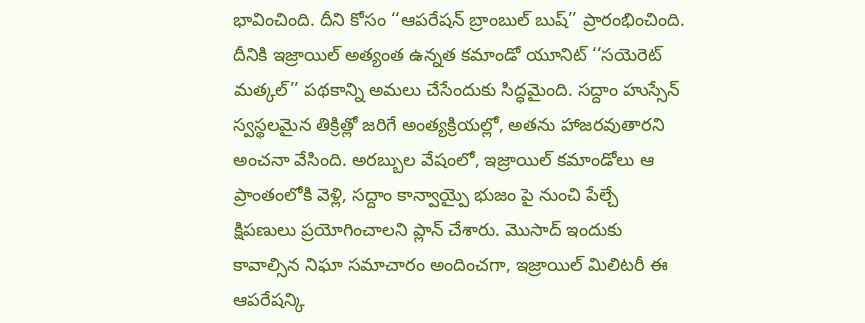భావించింది. దీని కోసం ‘‘ఆపరేషన్ బ్రాంబుల్ బుష్’’ ప్రారంభించింది. దీనికి ఇజ్రాయిల్ అత్యంత ఉన్నత కమాండో యూనిట్ ‘‘సయెరెట్ మత్కల్’’ పథకాన్ని అమలు చేసేందుకు సిద్ధమైంది. సద్దాం హుస్సేన్ స్వస్థలమైన తిక్రిత్లో జరిగే అంత్యక్రియల్లో, అతను హాజరవుతారని అంచనా వేసింది. అరబ్బుల వేషంలో, ఇజ్రాయిల్ కమాండోలు ఆ ప్రాంతంలోకి వెళ్లి, సద్దాం కాన్వాయ్పై భుజం పై నుంచి పేల్చే క్షిపణులు ప్రయోగించాలని ప్లాన్ చేశారు. మొసాద్ ఇందుకు కావాల్సిన నిఘా సమాచారం అందించగా, ఇజ్రాయిల్ మిలిటరీ ఈ ఆపరేషన్కి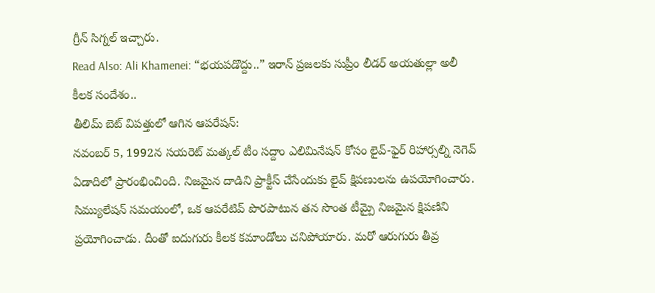గ్రీన్ సిగ్నల్ ఇచ్చారు.
Read Also: Ali Khamenei: “భయపడొద్దు..” ఇరాన్ ప్రజలకు సుప్రీం లీడర్ అయతుల్లా అలీ కీలక సందేశం..
తీలిమ్ బెట్ విపత్తులో ఆగిన ఆపరేషన్:
నవంబర్ 5, 1992న సయరెట్ మత్కల్ టీం సద్దాం ఎలిమినేషన్ కోసం లైవ్-ఫైర్ రిహార్సల్ని నెగెవ్ ఏడాదిలో ప్రారంభించింది. నిజమైన దాడిని ప్రాక్టీస్ చేసేందుకు లైవ్ క్షిపణులను ఉపయోగించారు. సిమ్యులేషన్ సమయంలో, ఒక ఆపరేటివ్ పొరపాటున తన సొంత టీమ్పై నిజమైన క్షిపణిని ప్రయోగించాడు. దీంతో ఐదుగురు కీలక కమాండోలు చనిపోయారు. మరో ఆరుగురు తీవ్ర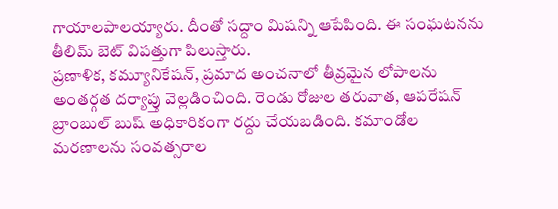గాయాలపాలయ్యారు. దీంతో సద్దాం మిషన్ని ఆపేపింది. ఈ సంఘటనను తీలిమ్ బెట్ విపత్తుగా పిలుస్తారు.
ప్రణాళిక, కమ్యూనికేషన్, ప్రమాద అంచనాలో తీవ్రమైన లోపాలను అంతర్గత దర్యాప్తు వెల్లడించింది. రెండు రోజుల తరువాత, ఆపరేషన్ బ్రాంబుల్ బుష్ అధికారికంగా రద్దు చేయబడింది. కమాండోల మరణాలను సంవత్సరాల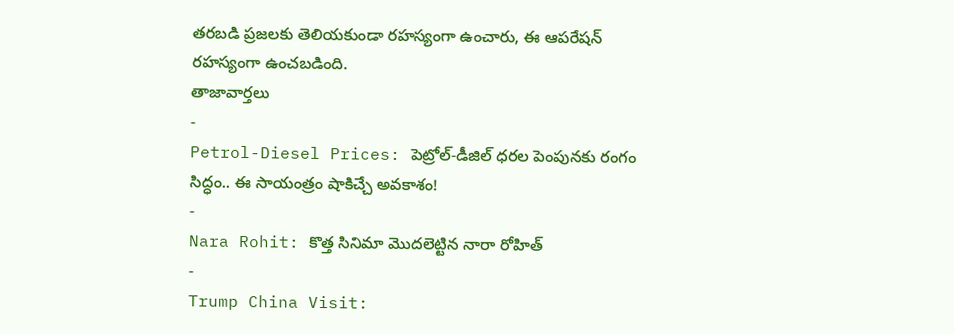తరబడి ప్రజలకు తెలియకుండా రహస్యంగా ఉంచారు, ఈ ఆపరేషన్ రహస్యంగా ఉంచబడింది.
తాజావార్తలు
-
Petrol-Diesel Prices: పెట్రోల్-డీజిల్ ధరల పెంపునకు రంగం సిద్ధం.. ఈ సాయంత్రం షాకిచ్చే అవకాశం!
-
Nara Rohit: కొత్త సినిమా మొదలెట్టిన నారా రోహిత్
-
Trump China Visit: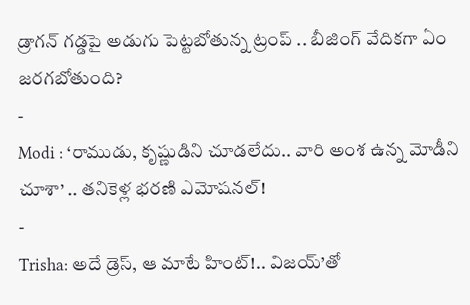డ్రాగన్ గడ్డపై అడుగు పెట్టబోతున్న ట్రంప్ .. బీజింగ్ వేదికగా ఏం జరగబోతుంది?
-
Modi : ‘రాముడు, కృష్ణుడిని చూడలేదు.. వారి అంశ ఉన్న మోడీని చూశా’ .. తనికెళ్ల భరణి ఎమోషనల్!
-
Trisha: అదే డ్రెస్, ఆ మాటే హింట్!.. విజయ్’తో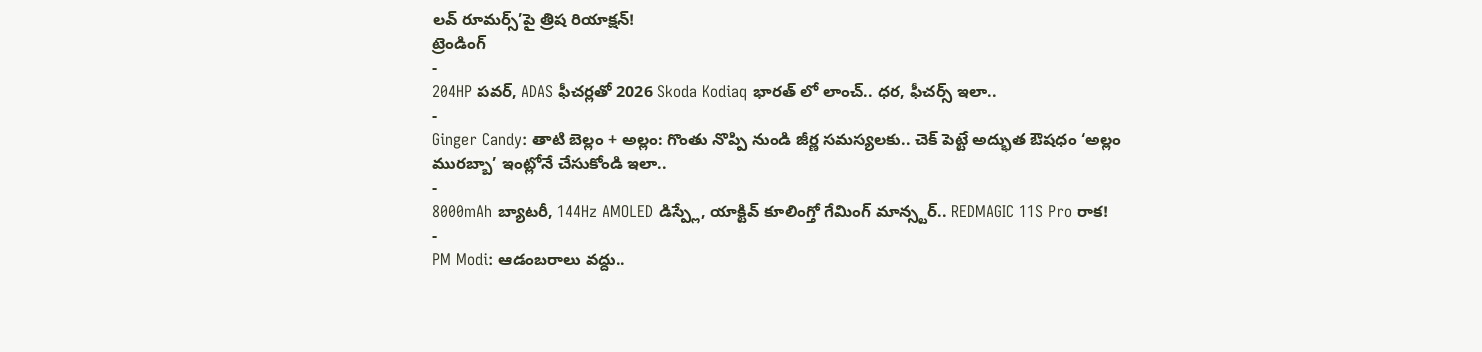లవ్ రూమర్స్’పై త్రిష రియాక్షన్!
ట్రెండింగ్
-
204HP పవర్, ADAS ఫీచర్లతో 2026 Skoda Kodiaq భారత్ లో లాంచ్.. ధర, ఫీచర్స్ ఇలా..
-
Ginger Candy: తాటి బెల్లం + అల్లం: గొంతు నొప్పి నుండి జీర్ణ సమస్యలకు.. చెక్ పెట్టే అద్భుత ఔషధం ‘అల్లం మురబ్బా’ ఇంట్లోనే చేసుకోండి ఇలా..
-
8000mAh బ్యాటరీ, 144Hz AMOLED డిస్ప్లే, యాక్టివ్ కూలింగ్తో గేమింగ్ మాన్స్టర్.. REDMAGIC 11S Pro రాక!
-
PM Modi: ఆడంబరాలు వద్దు..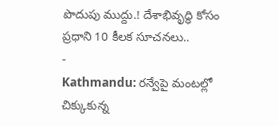పొదుపు ముద్దు.! దేశాభివృద్ధి కోసం ప్రధాని 10 కీలక సూచనలు..
-
Kathmandu: రన్వేపై మంటల్లో చిక్కుకున్న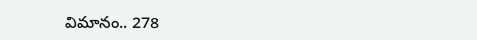విమానం.. 278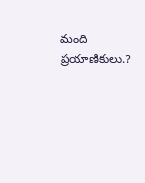మంది ప్రయాణికులు.?